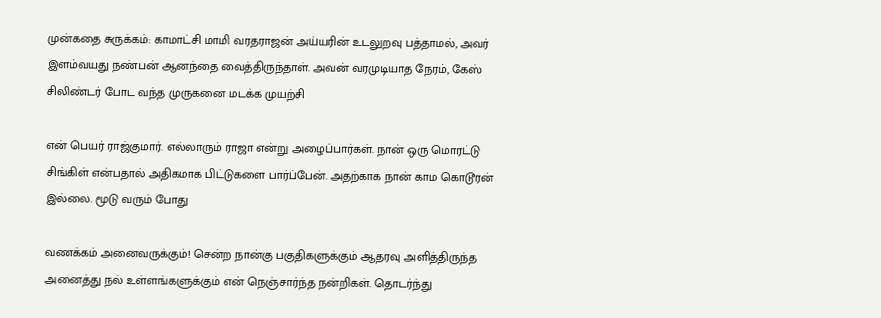முன்கதை சுருக்கம்: காமாட்சி மாமி வரதராஜன் அய்யரின் உடலுறவு பத்தாமல், அவர் இளம்வயது நண்பன் ஆனந்தை வைத்திருந்தாள். அவன் வரமுடியாத நேரம், கேஸ் சிலிண்டர் போட வந்த முருகனை மடக்க முயற்சி

என் பெயர் ராஜ்குமார். எல்லாரும் ராஜா என்று அழைப்பார்கள். நான் ஒரு மொரட்டு சிங்கிள் என்பதால் அதிகமாக பிட்டுகளை பார்ப்பேன். அதற்காக நான் காம கொடூரன் இல்லை. மூடு வரும் போது

வணக்கம் அனைவருக்கும்! சென்ற நான்கு பகுதிகளுக்கும் ஆதரவு அளித்திருந்த அனைத்து நல் உள்ளங்களுக்கும் என் நெஞ்சார்ந்த நன்றிகள். தொடர்ந்து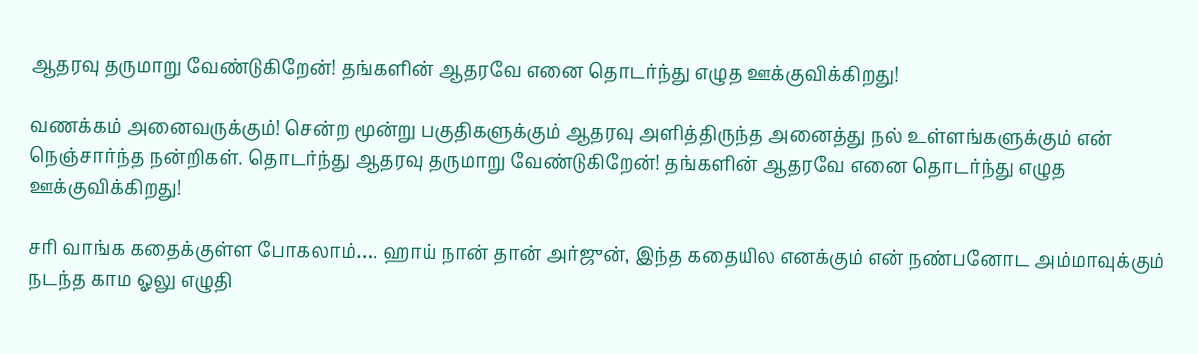ஆதரவு தருமாறு வேண்டுகிறேன்! தங்களின் ஆதரவே எனை தொடர்ந்து எழுத ஊக்குவிக்கிறது!

வணக்கம் அனைவருக்கும்! சென்ற மூன்று பகுதிகளுக்கும் ஆதரவு அளித்திருந்த அனைத்து நல் உள்ளங்களுக்கும் என் நெஞ்சார்ந்த நன்றிகள். தொடர்ந்து ஆதரவு தருமாறு வேண்டுகிறேன்! தங்களின் ஆதரவே எனை தொடர்ந்து எழுத ஊக்குவிக்கிறது!

சரி வாங்க கதைக்குள்ள போகலாம்…. ஹாய் நான் தான் அர்ஜுன், இந்த கதையில எனக்கும் என் நண்பனோட அம்மாவுக்கும் நடந்த காம ஓலு எழுதி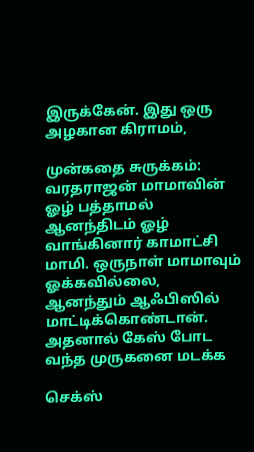இருக்கேன். இது ஒரு அழகான கிராமம்,

முன்கதை சுருக்கம்: வரதராஜன் மாமாவின் ஓழ் பத்தாமல் ஆனந்திடம் ஓழ் வாங்கினார் காமாட்சி மாமி. ஒருநாள் மாமாவும் ஓக்கவில்லை, ஆனந்தும் ஆஃபிஸில் மாட்டிக்கொண்டான். அதனால் கேஸ் போட வந்த முருகனை மடக்க

செக்ஸ்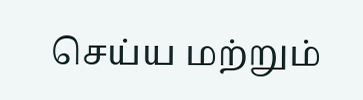செய்ய மற்றும்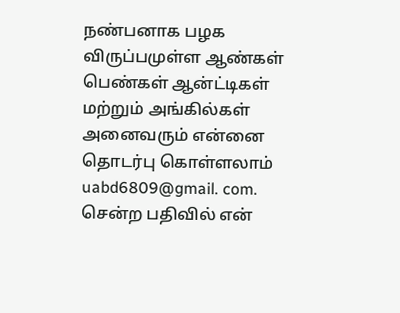நண்பனாக பழக விருப்பமுள்ள ஆண்கள் பெண்கள் ஆன்ட்டிகள் மற்றும் அங்கில்கள் அனைவரும் என்னை தொடர்பு கொள்ளலாம் uabd6809@gmail. com. சென்ற பதிவில் என்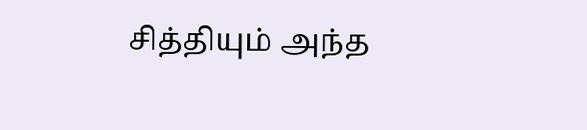சித்தியும் அந்த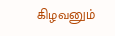கிழவனும்